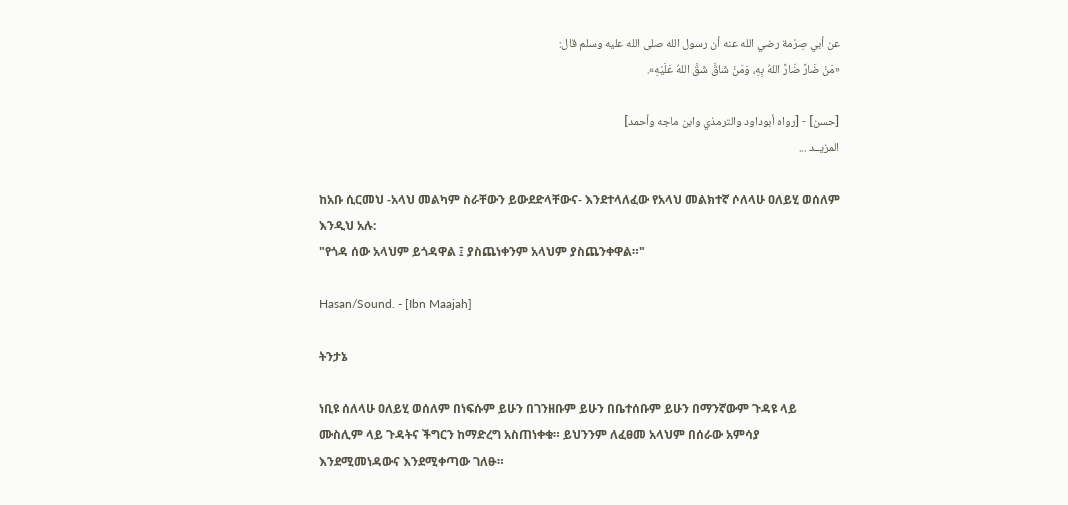عن أبي صِرْمة رضي الله عنه أن رسول الله صلى الله عليه وسلم قال:
«مَنْ ضَارَّ ضَارَّ اللهُ بِهِ، وَمَنْ شَاقَّ شَقَّ اللهُ عَلَيْهِ».

[حسن] - [رواه أبوداود والترمذي وابن ماجه وأحمد]
المزيــد ...

ከአቡ ሲርመህ -አላህ መልካም ስራቸውን ይውደድላቸውና- እንደተላለፈው የአላህ መልክተኛ ሶለላሁ ዐለይሂ ወሰለም እንዲህ አሉ:
"የጎዳ ሰው አላህም ይጎዳዋል ፤ ያስጨነቀንም አላህም ያስጨንቀዋል።"

Hasan/Sound. - [Ibn Maajah]

ትንታኔ

ነቢዩ ሰለላሁ ዐለይሂ ወሰለም በነፍሱም ይሁን በገንዘቡም ይሁን በቤተሰቡም ይሁን በማንኛውም ጉዳዩ ላይ ሙስሊም ላይ ጉዳትና ችግርን ከማድረግ አስጠነቀቁ። ይህንንም ለፈፀመ አላህም በሰራው አምሳያ እንደሚመነዳውና እንደሚቀጣው ገለፁ።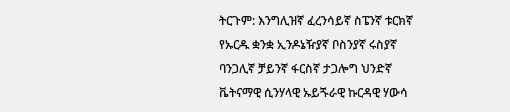ትርጉም: እንግሊዝኛ ፈረንሳይኛ ስፔንኛ ቱርክኛ የኡርዱ ቋንቋ ኢንዶኔዥያኛ ቦስንያኛ ሩስያኛ ባንጋሊኛ ቻይንኛ ፋርስኛ ታጋሎግ ህንድኛ ቬትናማዊ ሲንሃላዊ ኡይጙራዊ ኩርዳዊ ሃውሳ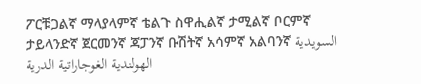ፖርቹጋልኛ ማላያላምኛ ቴልጉ ስዋሒልኛ ታሚልኛ ቦርምኛ ታይላንድኛ ጀርመንኛ ጃፓንኛ ቡሽትኛ አሳምኛ አልባንኛ السويدية الهولندية الغوجاراتية الدرية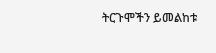ትርጉሞችን ይመልከቱ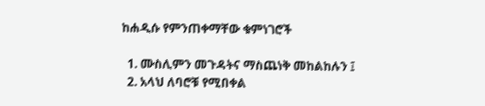ከሐዲሱ የምንጠቀማቸው ቁምነገሮች

  1. ሙስሊምን መጉዳትና ማስጨነቅ መከልከሉን ፤
  2. አላህ ለባሮቹ የሚበቀል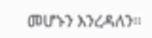መሆኑን እንረዳለን።